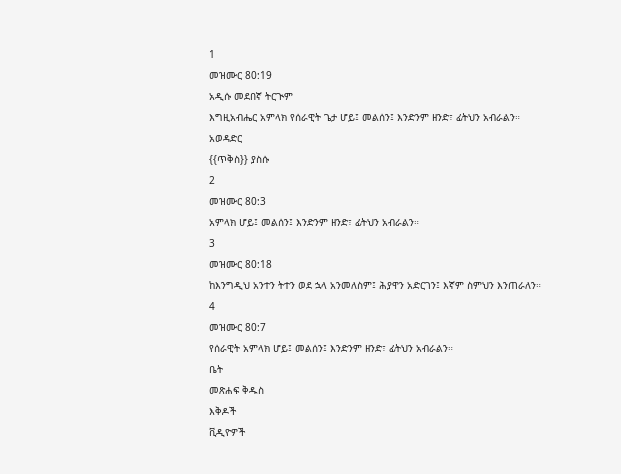1
መዝሙር 80:19
አዲሱ መደበኛ ትርጒም
እግዚአብሔር አምላክ የሰራዊት ጌታ ሆይ፤ መልሰን፤ እንድንም ዘንድ፣ ፊትህን አብራልን።
አወዳድር
{{ጥቅስ}} ያስሱ
2
መዝሙር 80:3
አምላክ ሆይ፤ መልሰን፤ እንድንም ዘንድ፣ ፊትህን አብራልን።
3
መዝሙር 80:18
ከእንግዲህ አንተን ትተን ወደ ኋላ አንመለስም፤ ሕያዋን አድርገን፤ እኛም ስምህን እንጠራለን።
4
መዝሙር 80:7
የሰራዊት አምላክ ሆይ፤ መልሰን፤ እንድንም ዘንድ፣ ፊትህን አብራልን።
ቤት
መጽሐፍ ቅዱስ
እቅዶች
ቪዲዮዎች